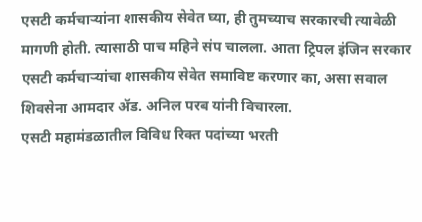एसटी कर्मचाऱ्यांना शासकीय सेवेत घ्या, ही तुमच्याच सरकारची त्यावेळी मागणी होती. त्यासाठी पाच महिने संप चालला. आता ट्रिपल इंजिन सरकार एसटी कर्मचाऱ्यांचा शासकीय सेवेत समाविष्ट करणार का, असा सवाल शिवसेना आमदार ॲड. अनिल परब यांनी विचारला.
एसटी महामंडळातील विविध रिक्त पदांच्या भरती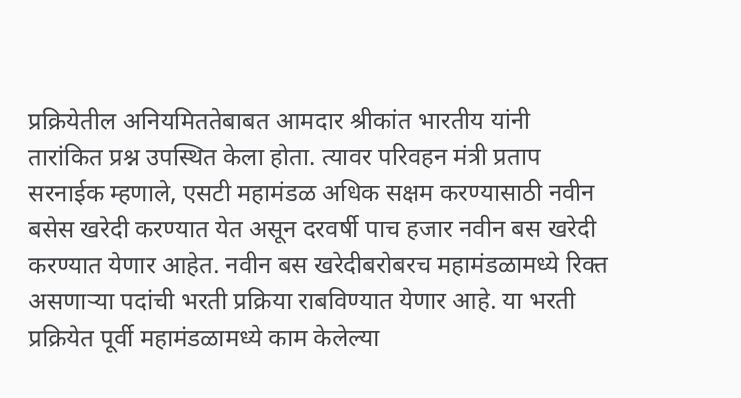प्रक्रियेतील अनियमिततेबाबत आमदार श्रीकांत भारतीय यांनी तारांकित प्रश्न उपस्थित केला होता. त्यावर परिवहन मंत्री प्रताप सरनाईक म्हणाले, एसटी महामंडळ अधिक सक्षम करण्यासाठी नवीन बसेस खरेदी करण्यात येत असून दरवर्षी पाच हजार नवीन बस खरेदी करण्यात येणार आहेत. नवीन बस खरेदीबरोबरच महामंडळामध्ये रिक्त असणाऱ्या पदांची भरती प्रक्रिया राबविण्यात येणार आहे. या भरती प्रक्रियेत पूर्वी महामंडळामध्ये काम केलेल्या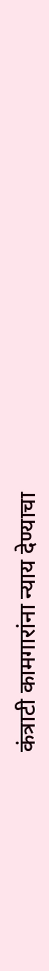कंत्राटी कामगारांना न्याय देण्याचा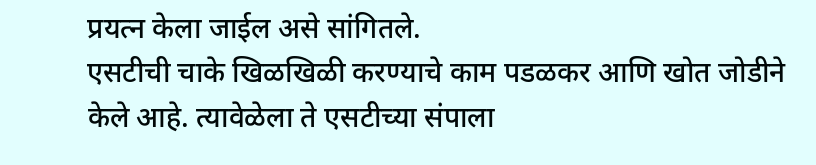प्रयत्न केला जाईल असे सांगितले.
एसटीची चाके खिळखिळी करण्याचे काम पडळकर आणि खोत जोडीने केले आहे. त्यावेळेला ते एसटीच्या संपाला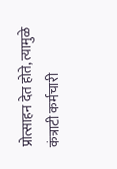प्रोत्साहन देत होते, त्यामुळे कंत्राटी कर्मचारी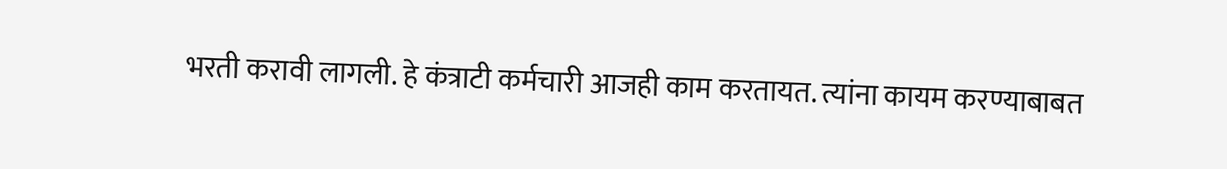भरती करावी लागली. हे कंत्राटी कर्मचारी आजही काम करतायत. त्यांना कायम करण्याबाबत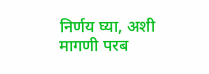निर्णय घ्या, अशी मागणी परब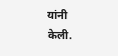यांनी केली.